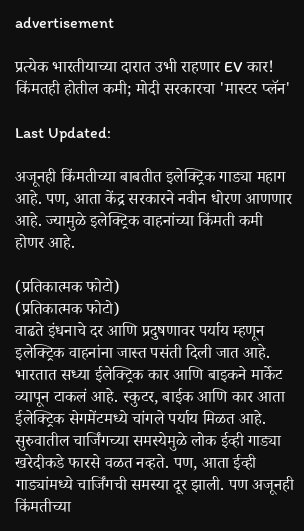advertisement

प्रत्येक भारतीयाच्या दारात उभी राहणार EV कार! किंमतही होतील कमी; मोदी सरकारचा 'मास्टर प्लॅन'

Last Updated:

अजूनही किंमतीच्या बाबतीत इलेक्ट्रिक गाड्या महाग आहे. पण, आता केंद्र सरकारने नवीन धोरण आणणार आहे. ज्यामुळे इलेक्ट्रिक वाहनांच्या किंमती कमी होणर आहे.

(प्रतिकात्मक फोटो)
(प्रतिकात्मक फोटो)
वाढते इंधनाचे दर आणि प्रदुषणावर पर्याय म्हणून इलेक्ट्रिक वाहनांना जास्त पसंती दिली जात आहे. भारतात सध्या ईलेक्ट्रिक कार आणि बाइकने मार्केट व्यापून टाकलं आहे. स्कुटर, बाईक आणि कार आता ईलेक्ट्रिक सेगमेंटमध्ये चांगले पर्याय मिळत आहे. सुरुवातील चार्जिंगच्या समस्येमुळे लोक ईव्ही गाड्या खरेदीकडे फारसे वळत नव्हते. पण, आता ईव्ही गाड्यांमध्ये चार्जिंगची समस्या दूर झाली. पण अजूनही किंमतीच्या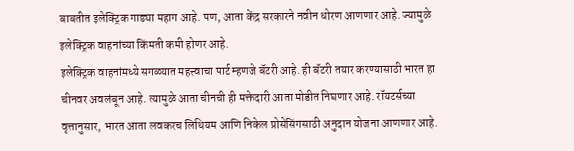बाबतीत इलेक्ट्रिक गाड्या महाग आहे. पण, आता केंद्र सरकारने नवीन धोरण आणणार आहे. ज्यामुळे इलेक्ट्रिक वाहनांच्या किंमती कमी होणर आहे.
इलेक्ट्रिक वाहनांमध्ये सगळ्यात महत्त्वाचा पार्ट म्हणजे बॅटरी आहे. ही बॅटरी तयार करण्यासाठी भारत हा चीनवर अवलंबून आहे. त्यामुळे आता चीनची ही मक्तेदारी आता मोडीत निघणार आहे. रॉयटर्सच्या वृत्तानुसार, भारत आता लवकरच लिथियम आणि निकेल प्रोसेसिंगसाठी अनुदान योजना आणणार आहे.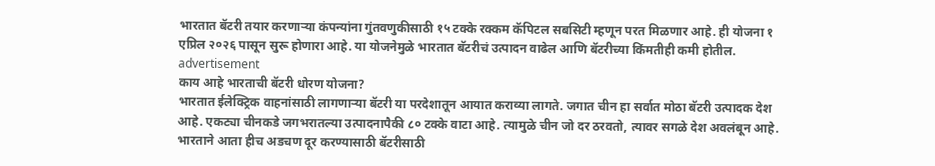भारतात बॅटरी तयार करणाऱ्या कंपन्यांना गुंतवणुकीसाठी १५ टक्के रक्कम कॅपिटल सबसिटी म्हणून परत मिळणार आहे. ही योजना १ एप्रिल २०२६ पासून सुरू होणारा आहे. या योजनेमुळे भारतात बॅटरीचं उत्पादन वाढेल आणि बॅटरीच्या किंमतीही कमी होतील.
advertisement
काय आहे भारताची बॅटरी धोरण योजना?
भारतात ईलेक्ट्रिक वाहनांसाठी लागणाऱ्या बॅटरी या परदेशातून आयात कराव्या लागते. जगात चीन हा सर्वात मोठा बॅटरी उत्पादक देश आहे. एकट्या चीनकडे जगभरातल्या उत्पादनापैकी ८० टक्के वाटा आहे. त्यामुळे चीन जो दर ठरवतो, त्यावर सगळे देश अवलंबून आहे. भारताने आता हीच अडचण दूर करण्यासाठी बॅटरीसाठी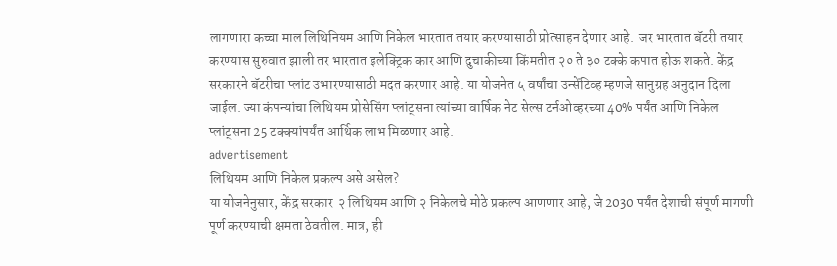लागणारा कच्चा माल लिथिनियम आणि निकेल भारतात तयार करण्यासाठी प्रोत्साहन देणार आहे.  जर भारतात बॅटरी तयार करण्यास सुरुवात झाली तर भारतात इलेक्ट्रिक कार आणि दुचाकीच्या किंमतीत २० ते ३० टक्के कपात होऊ शकते. केंद्र सरकारने बॅटरीचा प्लांट उभारण्यासाठी मदत करणार आहे. या योजनेत ५ वर्षांचा उन्सेंटिव्ह म्हणजे सानुग्रह अनुदान दिला जाईल. ज्या कंपन्यांचा लिथियम प्रोसेसिंग प्लांट्सना त्यांच्या वार्षिक नेट सेल्स टर्नओव्हरच्या 40% पर्यंत आणि निकेल प्लांट्सना 25 टक्क्यांपर्यंत आर्थिक लाभ मिळणार आहे.
advertisement
लिथियम आणि निकेल प्रकल्प असे असेल?
या योजनेनुसार, केंद्र सरकार  २ लिथियम आणि २ निकेलचे मोठे प्रकल्प आणणार आहे, जे 2030 पर्यंत देशाची संपूर्ण मागणी पूर्ण करण्याची क्षमता ठेवतील. मात्र, ही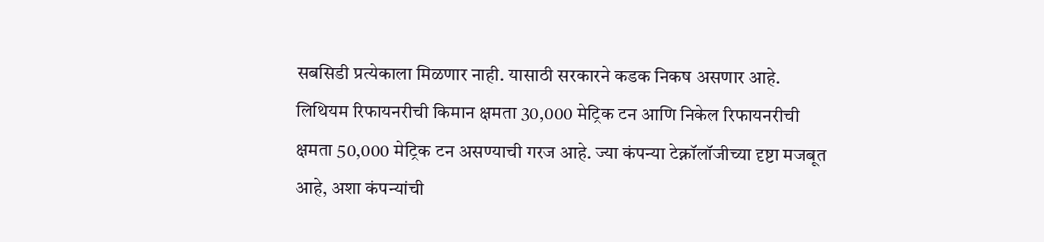सबसिडी प्रत्येकाला मिळणार नाही. यासाठी सरकारने कडक निकष असणार आहे. लिथियम रिफायनरीची किमान क्षमता 30,000 मेट्रिक टन आणि निकेल रिफायनरीची क्षमता 50,000 मेट्रिक टन असण्याची गरज आहे. ज्या कंपन्या टेक्नॉलॉजीच्या दृष्टा मजबूत आहे, अशा कंपन्यांची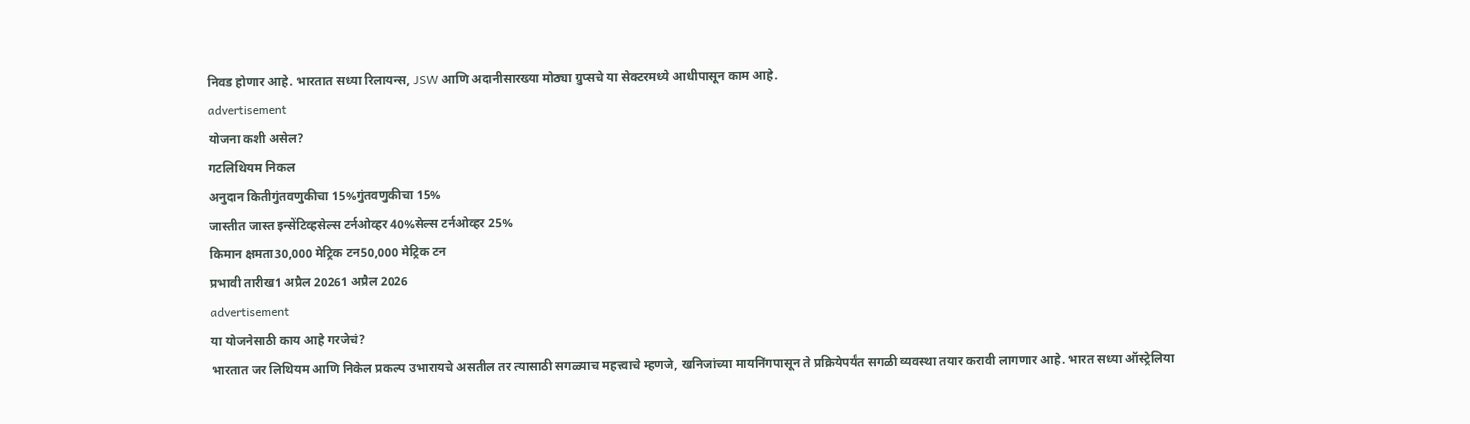निवड होणार आहे. भारतात सध्या रिलायन्स, JSW आणि अदानीसारख्या मोठ्या ग्रुप्सचे या सेक्टरमध्ये आधीपासून काम आहे.
advertisement
योजना कशी असेल?
गटलिथियम निकल
अनुदान कितीगुंतवणुकीचा 15%गुंतवणुकीचा 15%
जास्तीत जास्त इन्सेंटिव्हसेल्स टर्नओव्हर 40%सेल्स टर्नओव्हर 25%
किमान क्षमता30,000 मेट्रिक टन50,000 मेट्रिक टन
प्रभावी तारीख1 अप्रैल 20261 अप्रैल 2026
advertisement
या योजनेसाठी काय आहे गरजेचं?
भारतात जर लिथियम आणि निकेल प्रकल्प उभारायचे असतील तर त्यासाठी सगळ्याच महत्त्वाचे म्हणजे, खनिजांच्या मायनिंगपासून ते प्रक्रियेपर्यंत सगळी व्यवस्था तयार करावी लागणार आहे. भारत सध्या ऑस्ट्रेलिया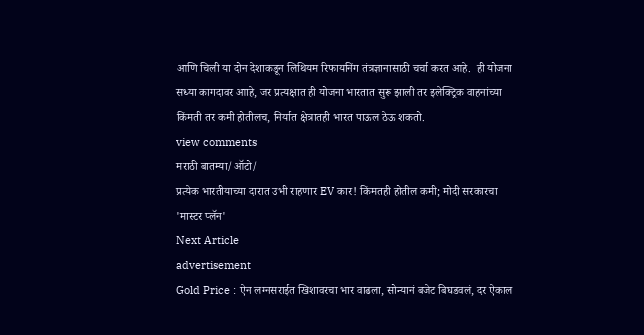आणि चिली या दोन देशाकडून लिथियम रिफायनिंग तंत्रज्ञानासाठी चर्चा करत आहे.  ही योजना सध्या कागदावर आाहे, जर प्रत्यक्षात ही योजना भारतात सुरू झाली तर इलेक्ट्रिक वाहनांच्या किंमती तर कमी होतीलच, निर्यात क्षेत्रातही भारत पाऊल ठेऊ शकतो.
view comments
मराठी बातम्या/ऑटो/
प्रत्येक भारतीयाच्या दारात उभी राहणार EV कार! किंमतही होतील कमी; मोदी सरकारचा 'मास्टर प्लॅन'
Next Article
advertisement
Gold Price : ऐन लग्नसराईत खिशावरचा भार वाढला, सोन्यानं बजेट बिघडवलं, दर ऐकाल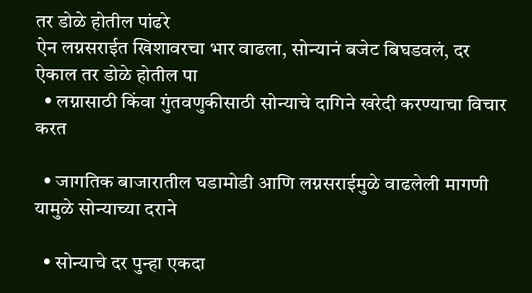तर डोळे होतील पांढरे
ऐन लग्नसराईत खिशावरचा भार वाढला, सोन्यानं बजेट बिघडवलं, दर ऐकाल तर डोळे होतील पा
  • लग्नासाठी किंवा गुंतवणुकीसाठी सोन्याचे दागिने खरेदी करण्याचा विचार करत

  • जागतिक बाजारातील घडामोडी आणि लग्नसराईमुळे वाढलेली मागणी यामुळे सोन्याच्या दराने

  • सोन्याचे दर पुन्हा एकदा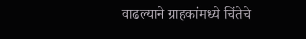वाढल्याने ग्राहकांमध्ये चिंतेचे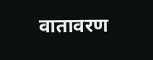वातावरण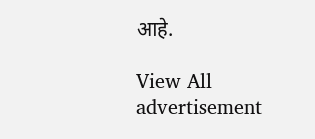आहे.

View All
advertisement